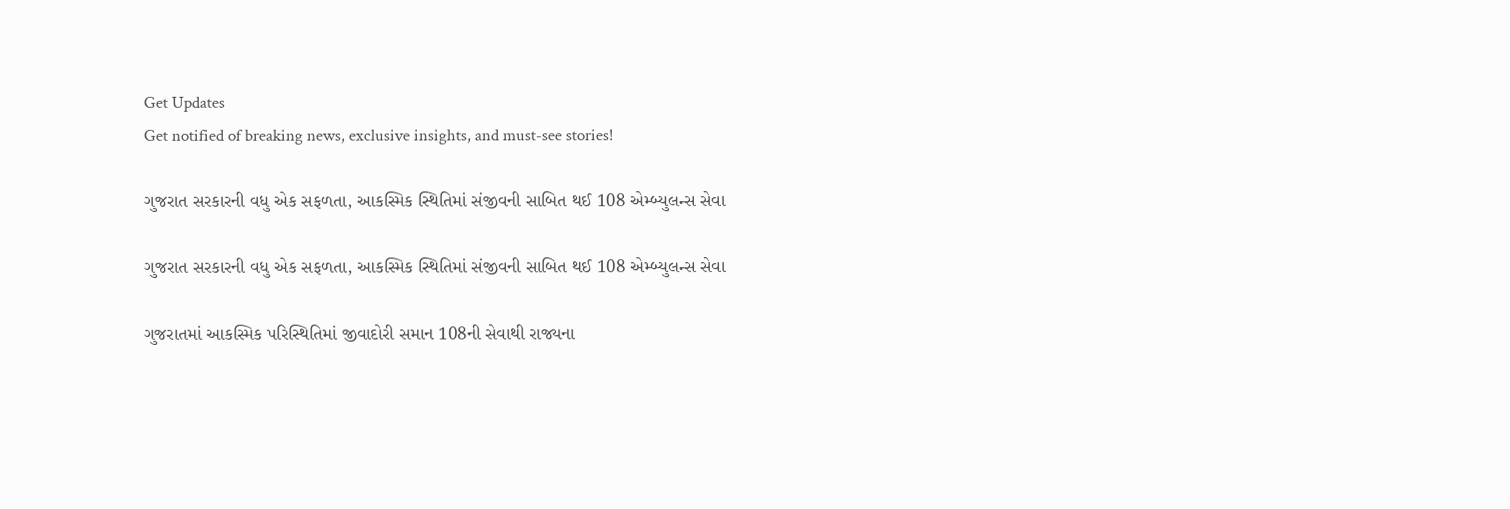Get Updates
Get notified of breaking news, exclusive insights, and must-see stories!

ગુજરાત સરકારની વધુ એક સફળતા, આકસ્મિક સ્થિતિમાં સંજીવની સાબિત થઈ 108 એમ્બ્યુલન્સ સેવા

ગુજરાત સરકારની વધુ એક સફળતા, આકસ્મિક સ્થિતિમાં સંજીવની સાબિત થઈ 108 એમ્બ્યુલન્સ સેવા

ગુજરાતમાં આકસ્મિક પરિસ્થિતિમાં જીવાદોરી સમાન 108ની સેવાથી રાજ્યના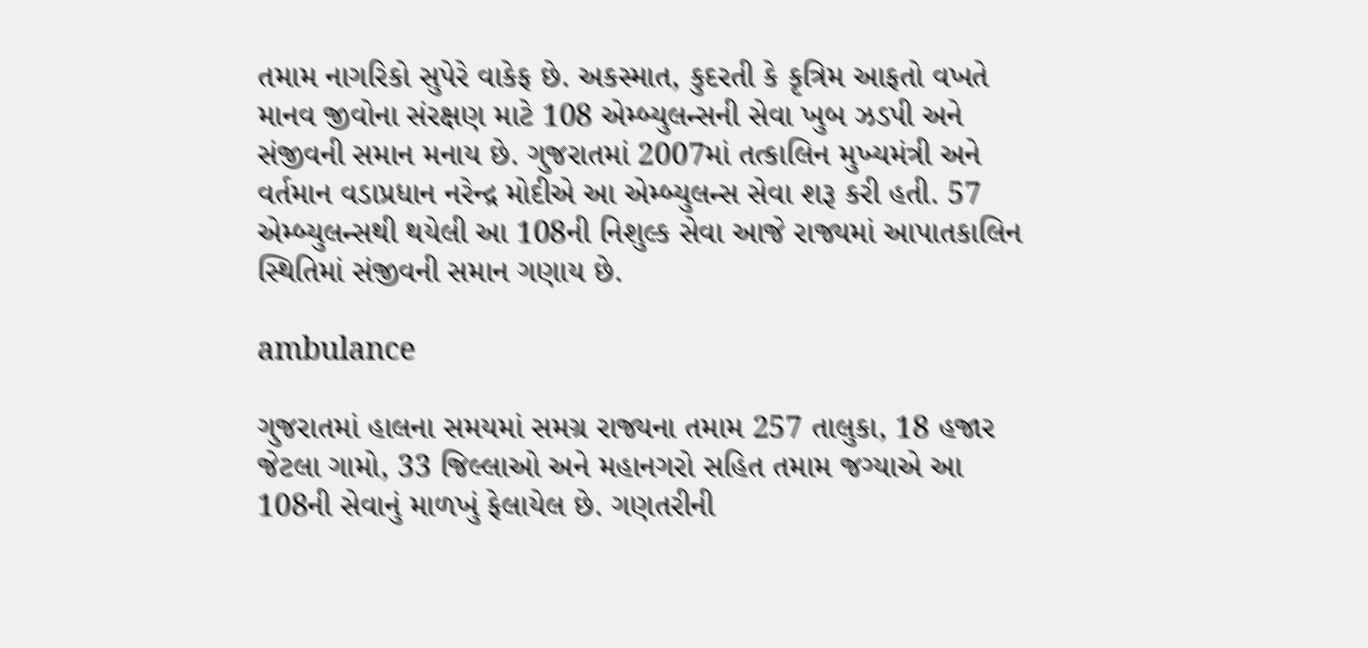તમામ નાગરિકો સુપેરે વાકેફ છે. અકસ્માત, કુદરતી કે કૃત્રિમ આફતો વખતે માનવ જીવોના સંરક્ષણ માટે 108 એમ્બ્યુલન્સની સેવા ખુબ ઝડપી અને સંજીવની સમાન મનાય છે. ગુજરાતમાં 2007માં તત્કાલિન મુખ્યમંત્રી અને વર્તમાન વડાપ્રધાન નરેન્દ્ર મોદીએ આ એમ્બ્યુલન્સ સેવા શરૂ કરી હતી. 57 એમ્બ્યુલન્સથી થયેલી આ 108ની નિશુલ્ક સેવા આજે રાજ્યમાં આપાતકાલિન સ્થિતિમાં સંજીવની સમાન ગણાય છે.

ambulance

ગુજરાતમાં હાલના સમયમાં સમગ્ર રાજ્યના તમામ 257 તાલુકા, 18 હજાર જેટલા ગામો, 33 જિલ્લાઓ અને મહાનગરો સહિત તમામ જગ્યાએ આ 108ની સેવાનું માળખું ફેલાયેલ છે. ગણતરીની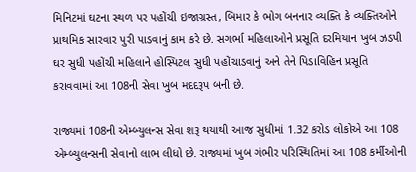મિનિટમાં ઘટના સ્થળ પર પહોંચી ઇજાગ્રસ્ત, બિમાર કે ભોગ બનનાર વ્યક્તિ કે વ્યક્તિઓને પ્રાથમિક સારવાર પુરી પાડવાનું કામ કરે છે. સગર્ભા મહિલાઓને પ્રસૂતિ દરમિયાન ખુબ ઝડપી ઘર સુધી પહોંચી મહિલાને હોસ્પિટલ સુધી પહોંચાડવાનું અને તેને પિડાવિહિન પ્રસૂતિ કરાવવામાં આ 108ની સેવા ખુબ મદદરૂપ બની છે.

રાજ્યમાં 108ની એમ્બ્યુલન્સ સેવા શરૂ થયાથી આજ સુધીમાં 1.32 કરોડ લોકોએ આ 108 એમ્બ્યુલન્સની સેવાનો લાભ લીધો છે. રાજ્યમાં ખુબ ગંભીર પરિસ્થિતિમાં આ 108 કર્મીઓની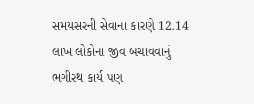સમયસરની સેવાના કારણે 12.14 લાખ લોકોના જીવ બચાવવાનું ભગીરથ કાર્ય પણ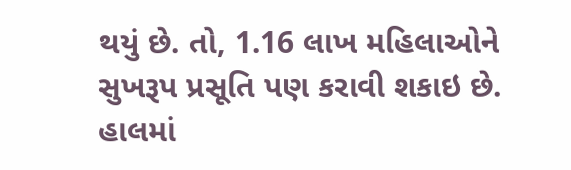થયું છે. તો, 1.16 લાખ મહિલાઓને સુખરૂપ પ્રસૂતિ પણ કરાવી શકાઇ છે. હાલમાં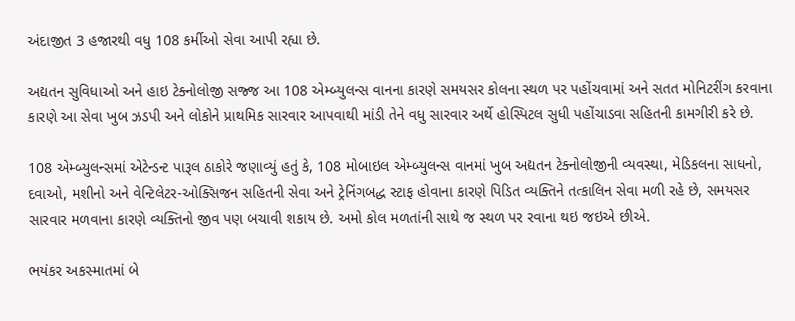અંદાજીત 3 હજારથી વધુ 108 કર્મીઓ સેવા આપી રહ્યા છે.

અદ્યતન સુવિધાઓ અને હાઇ ટેક્નોલોજી સજ્જ આ 108 એમ્બ્યુલન્સ વાનના કારણે સમયસર કોલના સ્થળ પર પહોંચવામાં અને સતત મોનિટરીંગ કરવાના કારણે આ સેવા ખુબ ઝડપી અને લોકોને પ્રાથમિક સારવાર આપવાથી માંડી તેને વધુ સારવાર અર્થે હોસ્પિટલ સુધી પહોંચાડવા સહિતની કામગીરી કરે છે.

108 એમ્બ્યુલન્સમાં એટેન્ડન્ટ પારૂલ ઠાકોરે જણાવ્યું હતું કે, 108 મોબાઇલ એમ્બ્યુલન્સ વાનમાં ખુબ અદ્યતન ટેક્નોલોજીની વ્યવસ્થા, મેડિકલના સાધનો, દવાઓ, મશીનો અને વેન્ટિલેટર-ઓક્સિજન સહિતની સેવા અને ટ્રેનિંગબદ્ધ સ્ટાફ હોવાના કારણે પિડિત વ્યક્તિને તત્કાલિન સેવા મળી રહે છે, સમયસર સારવાર મળવાના કારણે વ્યક્તિનો જીવ પણ બચાવી શકાય છે. અમો કોલ મળતાંની સાથે જ સ્થળ પર રવાના થઇ જઇએ છીએ.

ભયંકર અકસ્માતમાં બે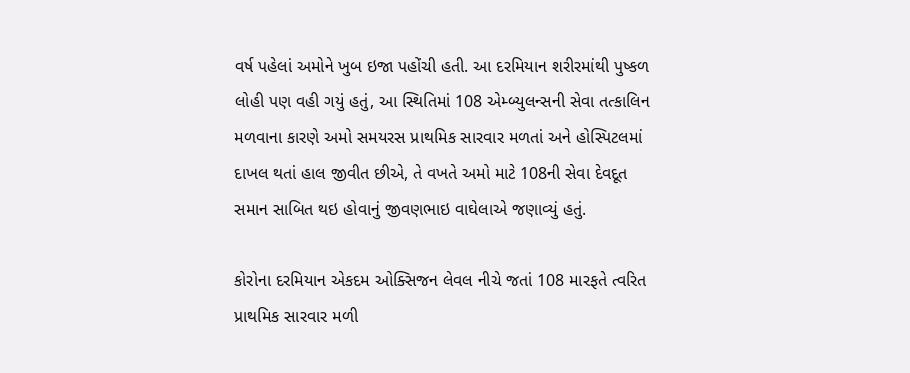વર્ષ પહેલાં અમોને ખુબ ઇજા પહોંચી હતી. આ દરમિયાન શરીરમાંથી પુષ્કળ લોહી પણ વહી ગયું હતું, આ સ્થિતિમાં 108 એમ્બ્યુલન્સની સેવા તત્કાલિન મળવાના કારણે અમો સમયરસ પ્રાથમિક સારવાર મળતાં અને હોસ્પિટલમાં દાખલ થતાં હાલ જીવીત છીએ, તે વખતે અમો માટે 108ની સેવા દેવદૂત સમાન સાબિત થઇ હોવાનું જીવણભાઇ વાઘેલાએ જણાવ્યું હતું.

કોરોના દરમિયાન એકદમ ઓક્સિજન લેવલ નીચે જતાં 108 મારફતે ત્વરિત પ્રાથમિક સારવાર મળી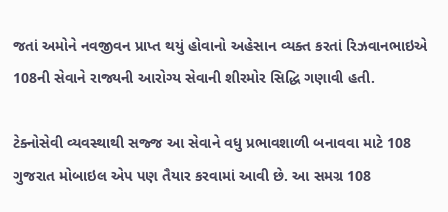જતાં અમોને નવજીવન પ્રાપ્ત થયું હોવાનો અહેસાન વ્યક્ત કરતાં રિઝવાનભાઇએ 108ની સેવાને રાજ્યની આરોગ્ય સેવાની શીરમોર સિદ્ધિ ગણાવી હતી.

ટેક્નોસેવી વ્યવસ્થાથી સજ્જ આ સેવાને વધુ પ્રભાવશાળી બનાવવા માટે 108 ગુજરાત મોબાઇલ એપ પણ તૈયાર કરવામાં આવી છે. આ સમગ્ર 108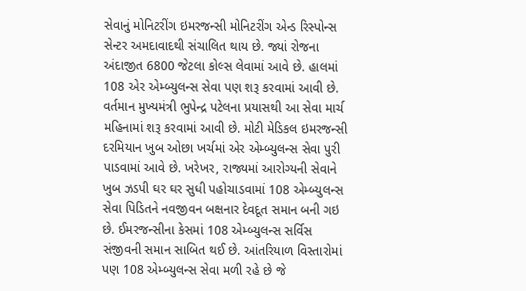સેવાનું મોનિટરીંગ ઇમરજન્સી મોનિટરીંગ એન્ડ રિસ્પોન્સ સેન્ટર અમદાવાદથી સંચાલિત થાય છે. જ્યાં રોજના અંદાજીત 6800 જેટલા કોલ્સ લેવામાં આવે છે. હાલમાં 108 એર એમ્બ્યુલન્સ સેવા પણ શરૂ કરવામાં આવી છે. વર્તમાન મુખ્યમંત્રી ભુપેન્દ્ર પટેલના પ્રયાસથી આ સેવા માર્ચ મહિનામાં શરૂ કરવામાં આવી છે. મોટી મેડિકલ ઇમરજન્સી દરમિયાન ખુબ ઓછા ખર્ચમાં એર એમ્બ્યુલન્સ સેવા પુરી પાડવામાં આવે છે. ખરેખર, રાજ્યમાં આરોગ્યની સેવાને ખુબ ઝડપી ઘર ઘર સુધી પહોચાડવામાં 108 એમ્બ્યુલન્સ સેવા પિડિતને નવજીવન બક્ષનાર દેવદૂત સમાન બની ગઇ છે. ઈમરજન્સીના કેસમાં 108 એમ્બ્યુલન્સ સર્વિસ સંજીવની સમાન સાબિત થઈ છે. આંતરિયાળ વિસ્તારોમાં પણ 108 એમ્બ્યુલન્સ સેવા મળી રહે છે જે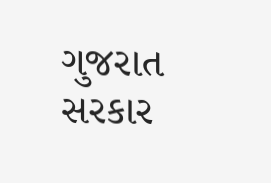ગુજરાત સરકાર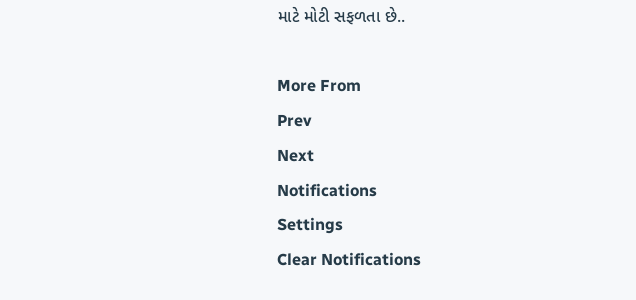માટે મોટી સફળતા છે..

More From
Prev
Next
Notifications
Settings
Clear Notifications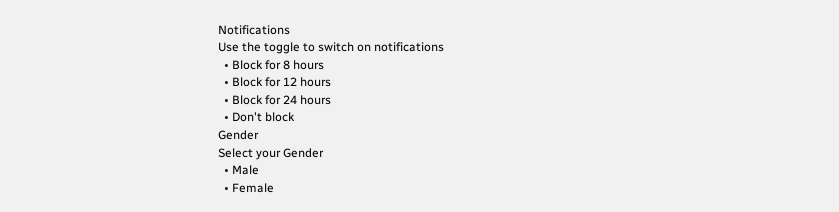Notifications
Use the toggle to switch on notifications
  • Block for 8 hours
  • Block for 12 hours
  • Block for 24 hours
  • Don't block
Gender
Select your Gender
  • Male
  • Female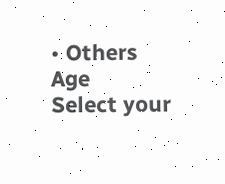• Others
Age
Select your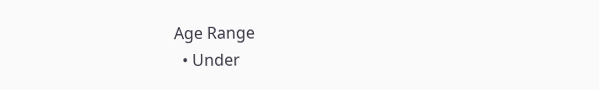Age Range
  • Under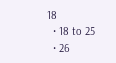18
  • 18 to 25
  • 26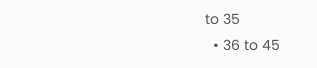to 35
  • 36 to 45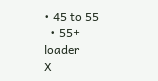• 45 to 55
  • 55+
loader
X